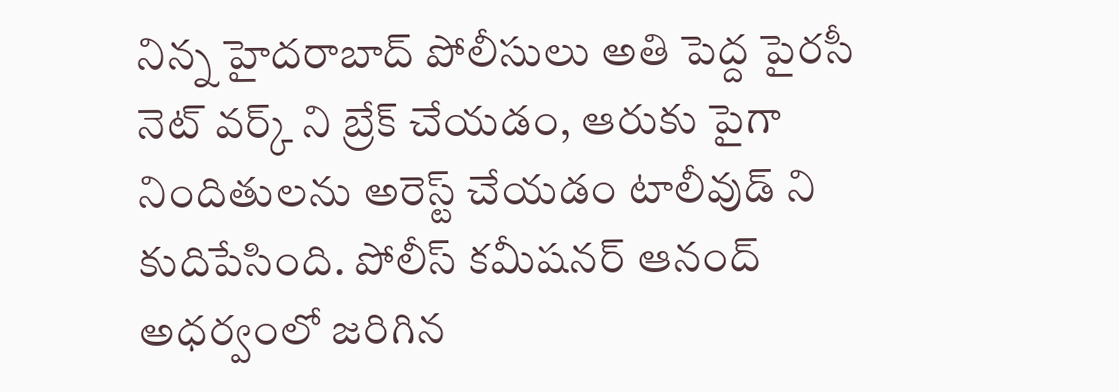నిన్న హైదరాబాద్ పోలీసులు అతి పెద్ద పైరసీ నెట్ వర్క్ ని బ్రేక్ చేయడం, ఆరుకు పైగా నిందితులను అరెస్ట్ చేయడం టాలీవుడ్ ని కుదిపేసింది. పోలీస్ కమీషనర్ ఆనంద్ అధర్వంలో జరిగిన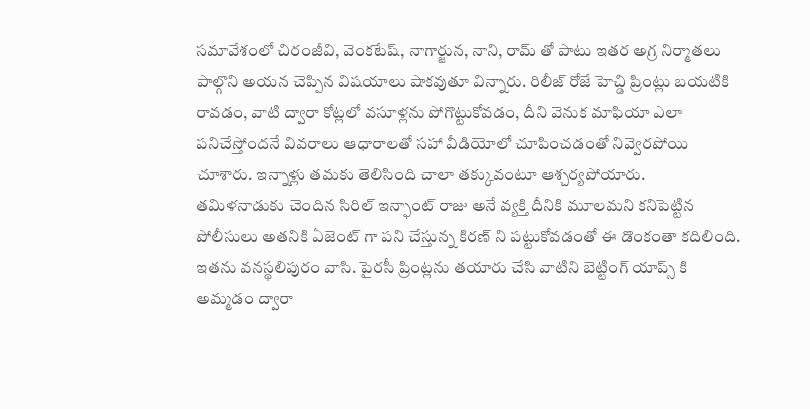సమావేశంలో చిరంజీవి, వెంకటేష్, నాగార్జున, నాని, రామ్ తో పాటు ఇతర అగ్ర నిర్మాతలు పాల్గొని అయన చెప్పిన విషయాలు షాకవుతూ విన్నారు. రిలీజ్ రోజే హెచ్డి ప్రింట్లు బయటికి రావడం, వాటి ద్వారా కోట్లలో వసూళ్లను పోగొట్టుకోవడం, దీని వెనుక మాఫియా ఎలా పనిచేస్తోందనే వివరాలు ఆధారాలతో సహా వీడియోలో చూపించడంతో నివ్వెరపోయి చూశారు. ఇన్నాళ్లు తమకు తెలిసింది చాలా తక్కువంటూ ఆశ్చర్యపోయారు.
తమిళనాడుకు చెందిన సిరిల్ ఇన్ఫాంట్ రాజు అనే వ్యక్తి దీనికి మూలమని కనిపెట్టిన పోలీసులు అతనికి ఏజెంట్ గా పని చేస్తున్న కిరణ్ ని పట్టుకోవడంతో ఈ డొంకంతా కదిలింది. ఇతను వనస్థలిపురం వాసి. పైరసీ ప్రింట్లను తయారు చేసి వాటిని బెట్టింగ్ యాప్స్ కి అమ్మడం ద్వారా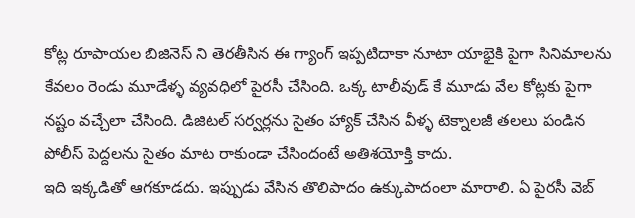కోట్ల రూపాయల బిజినెస్ ని తెరతీసిన ఈ గ్యాంగ్ ఇప్పటిదాకా నూటా యాభైకి పైగా సినిమాలను కేవలం రెండు మూడేళ్ళ వ్యవధిలో పైరసీ చేసింది. ఒక్క టాలీవుడ్ కే మూడు వేల కోట్లకు పైగా నష్టం వచ్చేలా చేసింది. డిజిటల్ సర్వర్లను సైతం హ్యాక్ చేసిన వీళ్ళ టెక్నాలజీ తలలు పండిన పోలీస్ పెద్దలను సైతం మాట రాకుండా చేసిందంటే అతిశయోక్తి కాదు.
ఇది ఇక్కడితో ఆగకూడదు. ఇప్పుడు వేసిన తొలిపాదం ఉక్కుపాదంలా మారాలి. ఏ పైరసీ వెబ్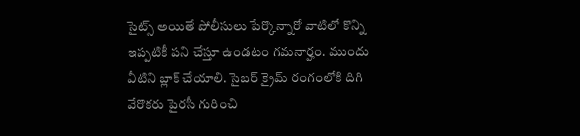సైట్స్ అయితే పోలీసులు పేర్కొన్నారో వాటిలో కొన్ని ఇప్పటికీ పని చేస్తూ ఉండటం గమనార్హం. ముందు వీటిని బ్లాక్ చేయాలి. సైబర్ క్రైమ్ రంగంలోకి దిగి వేరొకరు పైరసీ గురించి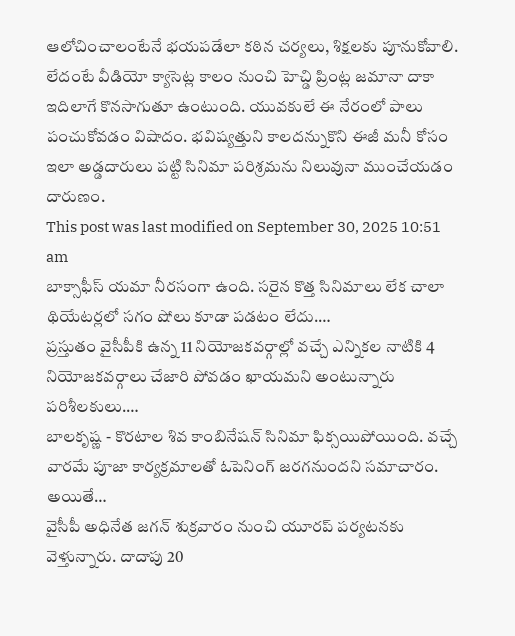ఆలోచించాలంటేనే భయపడేలా కఠిన చర్యలు, శిక్షలకు పూనుకోవాలి. లేదంటే వీడియో క్యాసెట్ల కాలం నుంచి హెచ్డి ప్రింట్ల జమానా దాకా ఇదిలాగే కొనసాగుతూ ఉంటుంది. యువకులే ఈ నేరంలో పాలు పంచుకోవడం విషాదం. భవిష్యత్తుని కాలదన్నుకొని ఈజీ మనీ కోసం ఇలా అడ్డదారులు పట్టి సినిమా పరిశ్రమను నిలువునా ముంచేయడం దారుణం.
This post was last modified on September 30, 2025 10:51 am
బాక్సాఫీస్ యమా నీరసంగా ఉంది. సరైన కొత్త సినిమాలు లేక చాలా థియేటర్లలో సగం షోలు కూడా పడటం లేదు.…
ప్రస్తుతం వైసీపీకి ఉన్న 11 నియోజకవర్గాల్లో వచ్చే ఎన్నికల నాటికి 4 నియోజకవర్గాలు చేజారి పోవడం ఖాయమని అంటున్నారు పరిశీలకులు.…
బాలకృష్ణ - కొరటాల శివ కాంబినేషన్ సినిమా ఫిక్సయిపోయింది. వచ్చే వారమే పూజా కార్యక్రమాలతో ఓపెనింగ్ జరగనుందని సమాచారం. అయితే…
వైసీపీ అధినేత జగన్ శుక్రవారం నుంచి యూరప్ పర్యటనకు వెళ్తున్నారు. దాదాపు 20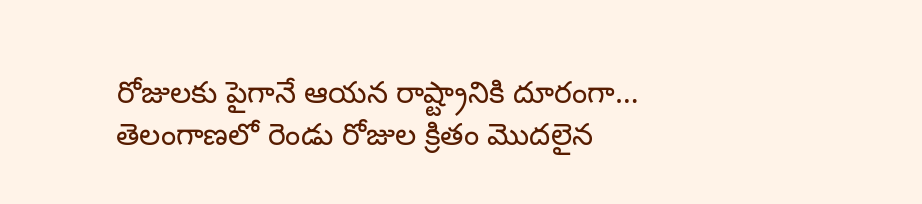రోజులకు పైగానే ఆయన రాష్ట్రానికి దూరంగా…
తెలంగాణలో రెండు రోజుల క్రితం మొదలైన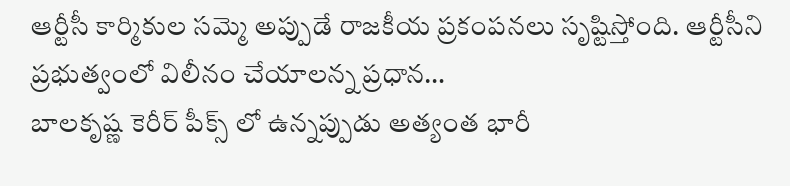ఆర్టీసీ కార్మికుల సమ్మె అప్పుడే రాజకీయ ప్రకంపనలు సృష్టిస్తోంది. ఆర్టీసీని ప్రభుత్వంలో విలీనం చేయాలన్న ప్రధాన…
బాలకృష్ణ కెరీర్ పీక్స్ లో ఉన్నప్పుడు అత్యంత భారీ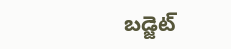బడ్జెట్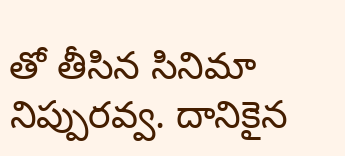తో తీసిన సినిమా నిప్పురవ్వ. దానికైన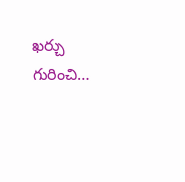ఖర్చు గురించి…